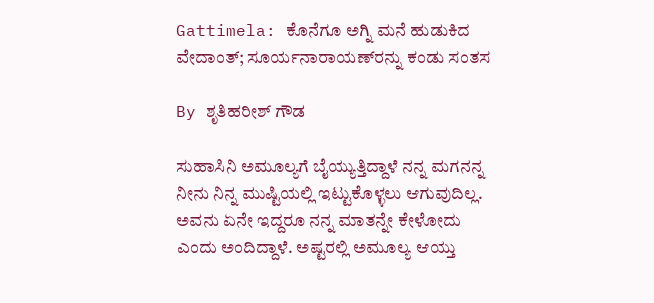Gattimela: ಕೊನೆಗೂ ಅಗ್ನಿ ಮನೆ ಹುಡುಕಿದ ವೇದಾಂತ್; ಸೂರ್ಯನಾರಾಯಣ್‌ರನ್ನು ಕಂಡು ಸಂತಸ

By ಶೃತಿ‌ಹರೀಶ್ ಗೌಡ

ಸುಹಾಸಿನಿ ಅಮೂಲ್ಯಗೆ ಬೈಯ್ಯುತ್ತಿದ್ದಾಳೆ ನನ್ನ ಮಗನನ್ನ ನೀನು ನಿನ್ನ ಮುಷ್ಟಿಯಲ್ಲಿ ಇಟ್ಟುಕೊಳ್ಳಲು ಆಗುವುದಿಲ್ಲ. ಅವನು ಏನೇ ಇದ್ದರೂ ನನ್ನ ಮಾತನ್ನೇ ಕೇಳೋದು ಎಂದು ಅಂದಿದ್ದಾಳೆ. ಅಷ್ಟರಲ್ಲಿ ಅಮೂಲ್ಯ ಆಯ್ತು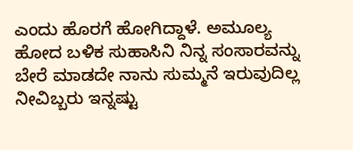ಎಂದು ಹೊರಗೆ ಹೋಗಿದ್ದಾಳೆ. ಅಮೂಲ್ಯ ಹೋದ ಬಳಿಕ ಸುಹಾಸಿನಿ ನಿನ್ನ ಸಂಸಾರವನ್ನು ಬೇರೆ ಮಾಡದೇ ನಾನು ಸುಮ್ಮನೆ ಇರುವುದಿಲ್ಲ ನೀವಿಬ್ಬರು ಇನ್ನಷ್ಟು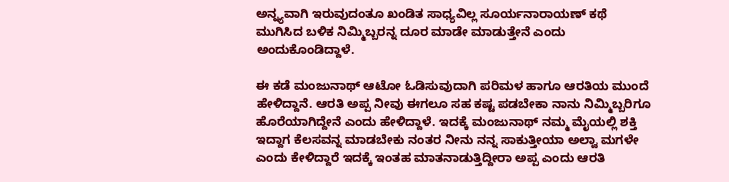ಅನ್ನ್ಯವಾಗಿ ಇರುವುದಂತೂ ಖಂಡಿತ ಸಾಧ್ಯವಿಲ್ಲ ಸೂರ್ಯನಾರಾಯಣ್ ಕಥೆ ಮುಗಿಸಿದ ಬಳಿಕ ನಿಮ್ಮಿಬ್ಬರನ್ನ ದೂರ ಮಾಡೇ ಮಾಡುತ್ತೇನೆ ಎಂದು ಅಂದುಕೊಂಡಿದ್ದಾಳೆ.

ಈ ಕಡೆ ಮಂಜುನಾಥ್ ಆಟೋ ಓಡಿಸುವುದಾಗಿ ಪರಿಮಳ ಹಾಗೂ ಆರತಿಯ ಮುಂದೆ ಹೇಳಿದ್ದಾನೆ. ಆರತಿ ಅಪ್ಪ ನೀವು ಈಗಲೂ ಸಹ ಕಷ್ಟ ಪಡಬೇಕಾ ನಾನು ನಿಮ್ಮಿಬ್ಬರಿಗೂ ಹೊರೆಯಾಗಿದ್ದೇನೆ ಎಂದು ಹೇಳಿದ್ದಾಳೆ. ಇದಕ್ಕೆ ಮಂಜುನಾಥ್ ನಮ್ಮ ಮೈಯಲ್ಲಿ ಶಕ್ತಿ ಇದ್ದಾಗ ಕೆಲಸವನ್ನ ಮಾಡಬೇಕು ನಂತರ ನೀನು ನನ್ನ ಸಾಕುತ್ತೀಯಾ ಅಲ್ವಾ ಮಗಳೇ ಎಂದು ಕೇಳಿದ್ದಾರೆ ಇದಕ್ಕೆ ಇಂತಹ ಮಾತನಾಡುತ್ತಿದ್ದೀರಾ ಅಪ್ಪ ಎಂದು ಆರತಿ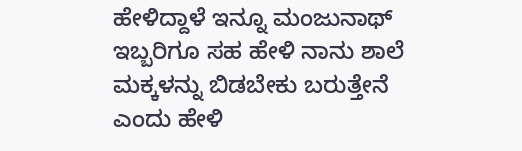ಹೇಳಿದ್ದಾಳೆ ಇನ್ನೂ ಮಂಜುನಾಥ್ ಇಬ್ಬರಿಗೂ ಸಹ ಹೇಳಿ ನಾನು ಶಾಲೆ ಮಕ್ಕಳನ್ನು ಬಿಡಬೇಕು ಬರುತ್ತೇನೆ ಎಂದು ಹೇಳಿ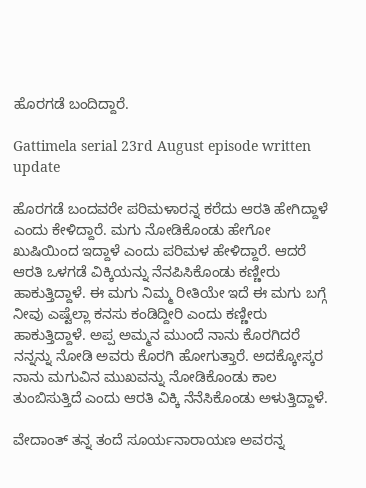ಹೊರಗಡೆ ಬಂದಿದ್ದಾರೆ.

Gattimela serial 23rd August episode written update

ಹೊರಗಡೆ ಬಂದವರೇ ಪರಿಮಳಾರನ್ನ ಕರೆದು ಆರತಿ ಹೇಗಿದ್ದಾಳೆ ಎಂದು ಕೇಳಿದ್ದಾರೆ. ಮಗು ನೋಡಿಕೊಂಡು ಹೇಗೋ ಖುಷಿಯಿಂದ ಇದ್ದಾಳೆ ಎಂದು ಪರಿಮಳ ಹೇಳಿದ್ದಾರೆ. ಆದರೆ ಆರತಿ ಒಳಗಡೆ ವಿಕ್ಕಿಯನ್ನು ನೆನಪಿಸಿಕೊಂಡು ಕಣ್ಣೀರು ಹಾಕುತ್ತಿದ್ದಾಳೆ. ಈ ಮಗು ನಿಮ್ಮ ರೀತಿಯೇ ಇದೆ ಈ ಮಗು ಬಗ್ಗೆ ನೀವು ಎಷ್ಟೆಲ್ಲಾ ಕನಸು ಕಂಡಿದ್ದೀರಿ ಎಂದು ಕಣ್ಣೀರು ಹಾಕುತ್ತಿದ್ದಾಳೆ. ಅಪ್ಪ ಅಮ್ಮನ ಮುಂದೆ ನಾನು ಕೊರಗಿದರೆ ನನ್ನನ್ನು ನೋಡಿ ಅವರು ಕೊರಗಿ ಹೋಗುತ್ತಾರೆ. ಅದಕ್ಕೋಸ್ಕರ ನಾನು ಮಗುವಿನ ಮುಖವನ್ನು ನೋಡಿಕೊಂಡು ಕಾಲ ತುಂಬಿಸುತ್ತಿದೆ ಎಂದು ಆರತಿ ವಿಕ್ಕಿ ನೆನೆಸಿಕೊಂಡು ಅಳುತ್ತಿದ್ದಾಳೆ.

ವೇದಾಂತ್ ತನ್ನ ತಂದೆ ಸೂರ್ಯನಾರಾಯಣ ಅವರನ್ನ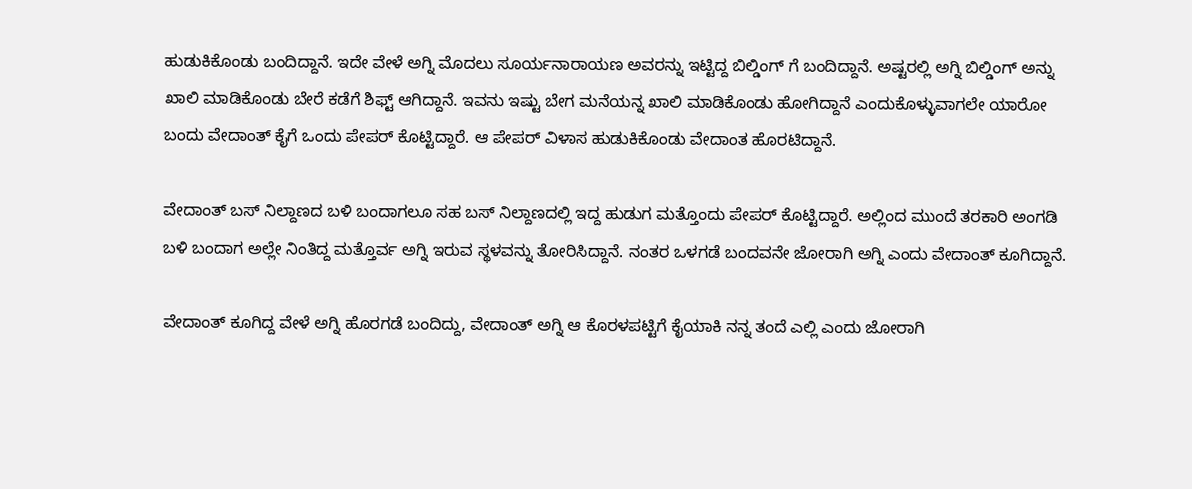ಹುಡುಕಿಕೊಂಡು ಬಂದಿದ್ದಾನೆ. ಇದೇ ವೇಳೆ ಅಗ್ನಿ ಮೊದಲು ಸೂರ್ಯನಾರಾಯಣ ಅವರನ್ನು ಇಟ್ಟಿದ್ದ ಬಿಲ್ಡಿಂಗ್ ಗೆ ಬಂದಿದ್ದಾನೆ. ಅಷ್ಟರಲ್ಲಿ ಅಗ್ನಿ ಬಿಲ್ಡಿಂಗ್ ಅನ್ನು ಖಾಲಿ ಮಾಡಿಕೊಂಡು ಬೇರೆ ಕಡೆಗೆ ಶಿಫ್ಟ್ ಆಗಿದ್ದಾನೆ. ಇವನು ಇಷ್ಟು ಬೇಗ ಮನೆಯನ್ನ ಖಾಲಿ ಮಾಡಿಕೊಂಡು ಹೋಗಿದ್ದಾನೆ ಎಂದುಕೊಳ್ಳುವಾಗಲೇ ಯಾರೋ ಬಂದು ವೇದಾಂತ್‌ ಕೈಗೆ ಒಂದು ಪೇಪರ್ ಕೊಟ್ಟಿದ್ದಾರೆ. ಆ ಪೇಪರ್ ವಿಳಾಸ ಹುಡುಕಿಕೊಂಡು ವೇದಾಂತ ಹೊರಟಿದ್ದಾನೆ.

ವೇದಾಂತ್ ಬಸ್ ನಿಲ್ದಾಣದ ಬಳಿ ಬಂದಾಗಲೂ ಸಹ ಬಸ್ ನಿಲ್ದಾಣದಲ್ಲಿ ಇದ್ದ ಹುಡುಗ ಮತ್ತೊಂದು ಪೇಪರ್ ಕೊಟ್ಟಿದ್ದಾರೆ. ಅಲ್ಲಿಂದ ಮುಂದೆ ತರಕಾರಿ ಅಂಗಡಿ ಬಳಿ ಬಂದಾಗ ಅಲ್ಲೇ ನಿಂತಿದ್ದ ಮತ್ತೊರ್ವ ಅಗ್ನಿ ಇರುವ ಸ್ಥಳವನ್ನು ತೋರಿಸಿದ್ದಾನೆ. ನಂತರ ಒಳಗಡೆ ಬಂದವನೇ ಜೋರಾಗಿ ಅಗ್ನಿ ಎಂದು ವೇದಾಂತ್ ಕೂಗಿದ್ದಾನೆ.

ವೇದಾಂತ್ ಕೂಗಿದ್ದ ವೇಳೆ ಅಗ್ನಿ ಹೊರಗಡೆ ಬಂದಿದ್ದು, ವೇದಾಂತ್ ಅಗ್ನಿ ಆ ಕೊರಳಪಟ್ಟಿಗೆ ಕೈಯಾಕಿ ನನ್ನ ತಂದೆ ಎಲ್ಲಿ ಎಂದು ಜೋರಾಗಿ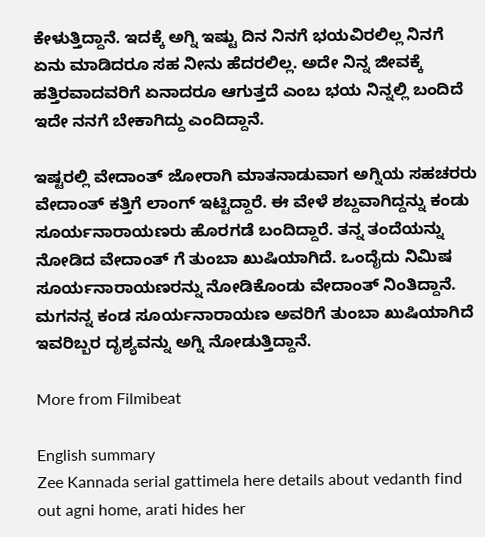ಕೇಳುತ್ತಿದ್ದಾನೆ. ಇದಕ್ಕೆ ಅಗ್ನಿ ಇಷ್ಟು ದಿನ ನಿನಗೆ ಭಯವಿರಲಿಲ್ಲ ನಿನಗೆ ಏನು ಮಾಡಿದರೂ ಸಹ ನೀನು ಹೆದರಲಿಲ್ಲ. ಅದೇ ನಿನ್ನ ಜೀವಕ್ಕೆ ಹತ್ತಿರವಾದವರಿಗೆ ಏನಾದರೂ ಆಗುತ್ತದೆ ಎಂಬ ಭಯ ನಿನ್ನಲ್ಲಿ ಬಂದಿದೆ ಇದೇ ನನಗೆ ಬೇಕಾಗಿದ್ದು ಎಂದಿದ್ದಾನೆ.

ಇಷ್ಟರಲ್ಲಿ ವೇದಾಂತ್ ಜೋರಾಗಿ ಮಾತನಾಡುವಾಗ ಅಗ್ನಿಯ ಸಹಚರರು ವೇದಾಂತ್ ಕತ್ತಿಗೆ ಲಾಂಗ್ ಇಟ್ಟಿದ್ದಾರೆ. ಈ ವೇಳೆ ಶಬ್ದವಾಗಿದ್ದನ್ನು ಕಂಡು ಸೂರ್ಯನಾರಾಯಣರು ಹೊರಗಡೆ ಬಂದಿದ್ದಾರೆ. ತನ್ನ ತಂದೆಯನ್ನು ನೋಡಿದ ವೇದಾಂತ್ ಗೆ ತುಂಬಾ ಖುಷಿಯಾಗಿದೆ. ಒಂದೈದು ನಿಮಿಷ ಸೂರ್ಯನಾರಾಯಣರನ್ನು ನೋಡಿಕೊಂಡು ವೇದಾಂತ್ ನಿಂತಿದ್ದಾನೆ. ಮಗನನ್ನ ಕಂಡ ಸೂರ್ಯನಾರಾಯಣ ಅವರಿಗೆ ತುಂಬಾ ಖುಷಿಯಾಗಿದೆ ಇವರಿಬ್ಬರ ದೃಶ್ಯವನ್ನು ಅಗ್ನಿ ನೋಡುತ್ತಿದ್ದಾನೆ.

More from Filmibeat

English summary
Zee Kannada serial gattimela here details about vedanth find out agni home, arati hides her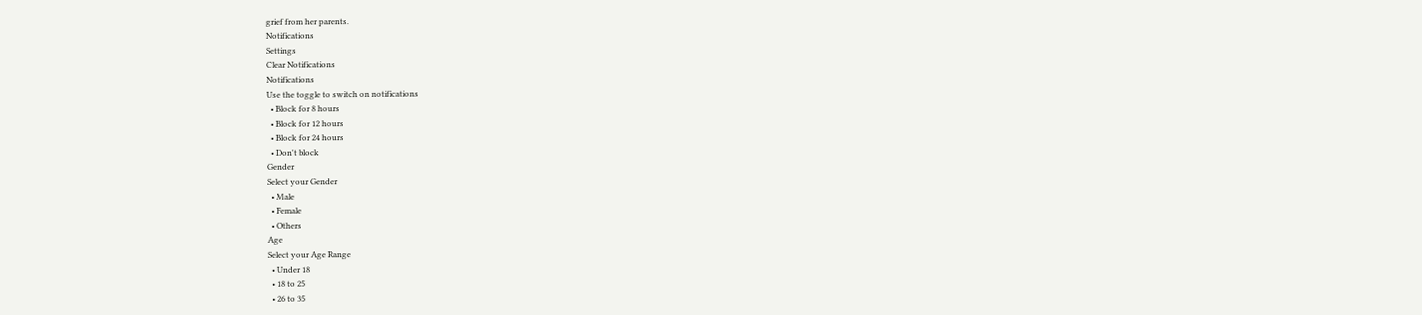grief from her parents.
Notifications
Settings
Clear Notifications
Notifications
Use the toggle to switch on notifications
  • Block for 8 hours
  • Block for 12 hours
  • Block for 24 hours
  • Don't block
Gender
Select your Gender
  • Male
  • Female
  • Others
Age
Select your Age Range
  • Under 18
  • 18 to 25
  • 26 to 35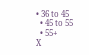• 36 to 45
  • 45 to 55
  • 55+
X